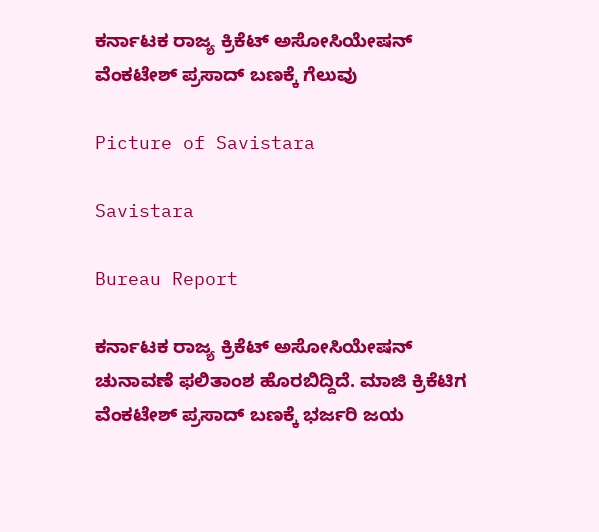ಕರ್ನಾಟಕ ರಾಜ್ಯ ಕ್ರಿಕೆಟ್ ಅಸೋಸಿಯೇಷನ್ ವೆಂಕಟೇಶ್ ಪ್ರಸಾದ್ ಬಣಕ್ಕೆ ಗೆಲುವು

Picture of Savistara

Savistara

Bureau Report

ಕರ್ನಾಟಕ ರಾಜ್ಯ ಕ್ರಿಕೆಟ್ ಅಸೋಸಿಯೇಷನ್‌ ಚುನಾವಣೆ ಫಲಿತಾಂಶ ಹೊರಬಿದ್ದಿದೆ. ಮಾಜಿ ಕ್ರಿಕೆಟಿಗ ವೆಂಕಟೇಶ್ ಪ್ರಸಾದ್ ಬಣಕ್ಕೆ ಭರ್ಜರಿ ಜಯ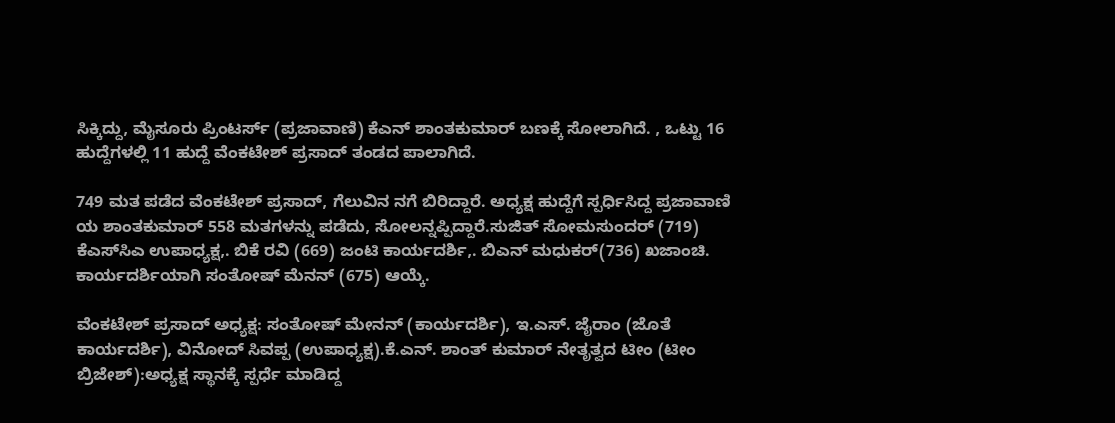ಸಿಕ್ಕಿದ್ದು, ಮೈಸೂರು ಪ್ರಿಂಟರ್ಸ್ (ಪ್ರಜಾವಾಣಿ) ಕೆಎನ್ ಶಾಂತಕುಮಾರ್ ಬಣಕ್ಕೆ ಸೋಲಾಗಿದೆ. , ಒಟ್ಟು 16 ಹುದ್ದೆಗಳಲ್ಲಿ 11 ಹುದ್ದೆ ವೆಂಕಟೇಶ್ ಪ್ರಸಾದ್ ತಂಡದ ಪಾಲಾಗಿದೆ.

749 ಮತ ಪಡೆದ ವೆಂಕಟೇಶ್ ಪ್ರಸಾದ್, ಗೆಲುವಿನ ನಗೆ ಬಿರಿದ್ದಾರೆ. ಅಧ್ಯಕ್ಷ ಹುದ್ದೆಗೆ ಸ್ಪರ್ಧಿಸಿದ್ದ ಪ್ರಜಾವಾಣಿ ಯ ಶಾಂತಕುಮಾರ್ 558 ಮತಗಳನ್ನು ಪಡೆದು, ಸೋಲನ್ನಪ್ಪಿದ್ದಾರೆ.ಸುಜಿತ್ ಸೋಮಸುಂದರ್ (719) ಕೆಎಸ್‌ಸಿಎ ಉಪಾಧ್ಯಕ್ಷ,. ಬಿ‌ಕೆ ರವಿ (669) ಜಂಟಿ ಕಾರ್ಯದರ್ಶಿ,. ಬಿಎನ್ ಮಧುಕರ್(736) ಖಜಾಂಚಿ. ಕಾರ್ಯದರ್ಶಿಯಾಗಿ ಸಂತೋಷ್ ಮೆನನ್ (675) ಆಯ್ಕೆ.

ವೆಂಕಟೇಶ್ ಪ್ರಸಾದ್ ಅಧ್ಯಕ್ಷ: ಸಂತೋಷ್ ಮೇನನ್ (ಕಾರ್ಯದರ್ಶಿ), ಇ.ಎಸ್. ಜೈರಾಂ (ಜೊತೆ ಕಾರ್ಯದರ್ಶಿ), ವಿನೋದ್ ಸಿವಪ್ಪ (ಉಪಾಧ್ಯಕ್ಷ).ಕೆ.ಎನ್. ಶಾಂತ್ ಕುಮಾರ್ ನೇತೃತ್ವದ ಟೀಂ (ಟೀಂ ಬ್ರಿಜೇಶ್):ಅಧ್ಯಕ್ಷ ಸ್ಥಾನಕ್ಕೆ ಸ್ಪರ್ಧೆ ಮಾಡಿದ್ದ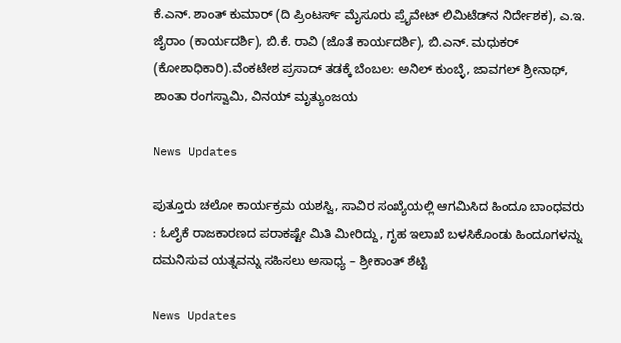ಕೆ.ಎನ್. ಶಾಂತ್ ಕುಮಾರ್ (ದಿ ಪ್ರಿಂಟರ್ಸ್ ಮೈಸೂರು ಪ್ರೈವೇಟ್ ಲಿಮಿಟೆಡ್‌ನ ನಿರ್ದೇಶಕ), ಎ.ಇ. ಜೈರಾಂ (ಕಾರ್ಯದರ್ಶಿ), ಬಿ.ಕೆ. ರಾವಿ (ಜೊತೆ ಕಾರ್ಯದರ್ಶಿ), ಬಿ.ಎನ್. ಮಧುಕರ್ (ಕೋಶಾಧಿಕಾರಿ).ವೆಂಕಟೇಶ ಪ್ರಸಾದ್ ತಡಕ್ಕೆ ಬೆಂಬಲ: ಅನಿಲ್ ಕುಂಬ್ಳೆ, ಜಾವಗಲ್ ಶ್ರೀನಾಥ್, ಶಾಂತಾ ರಂಗಸ್ವಾಮಿ, ವಿನಯ್ ಮೃತ್ಯುಂಜಯ

News Updates

ಪುತ್ತೂರು ಚಲೋ ಕಾರ್ಯಕ್ರಮ ಯಶಸ್ವಿ, ಸಾವಿರ ಸಂಖ್ಯೆಯಲ್ಲಿ ಆಗಮಿಸಿದ ಹಿಂದೂ ಬಾಂಧವರು : ಓಲೈಕೆ ರಾಜಕಾರಣದ ಪರಾಕಷ್ಟೇ ಮಿತಿ ಮೀರಿದ್ದು, ಗೃಹ ಇಲಾಖೆ ಬಳಸಿಕೊಂಡು ಹಿಂದೂಗಳನ್ನು ದಮನಿಸುವ ಯತ್ನವನ್ನು ಸಹಿಸಲು ಅಸಾಧ್ಯ – ಶ್ರೀಕಾಂತ್ ಶೆಟ್ಟಿ

News Updates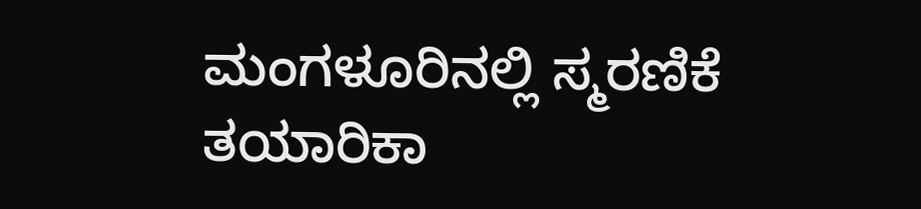ಮಂಗಳೂರಿನಲ್ಲಿ ಸ್ಮರಣಿಕೆ ತಯಾರಿಕಾ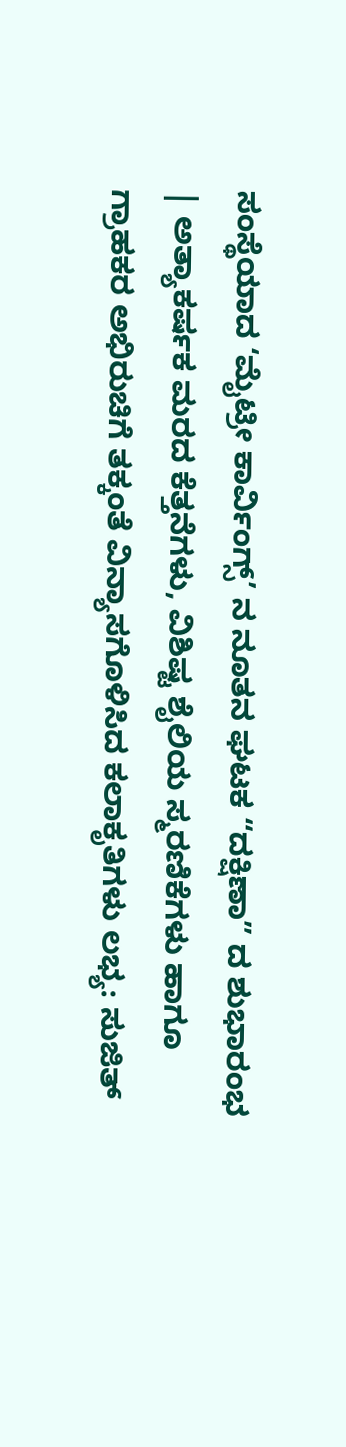ಸಂಸ್ಥೆಯಾದ ‘ಮೈಟ್ರೀ ಕಾರ್ವಿಂಗ್ಸ್’ ನ ನೂತನ ಘಟಕ “ದಕ್ಷಿಣಾ” ದ ಶುಭಾರಂಭ | ಅತ್ಯಾಕರ್ಷಕ ಮರದ ಕೆತ್ತನೆಗಳು, ವಿಶಿಷ್ಟ ಶೈಲಿಯ ಸ್ಮರಣಿಕೆಗಳು ಹಾಗೂ ಗ್ರಾಹಕರ ಅಭಿರುಚಿಗೆ ತಕ್ಕಂತೆ ವಿನ್ಯಾಸಗೊಳಿಸಿದ ಕಲಾಕೃತಿಗಳು ಲಭ್ಯ: ಸುಜಿತ್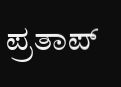ಪ್ರತಾಪ್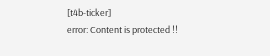[t4b-ticker]
error: Content is protected !!